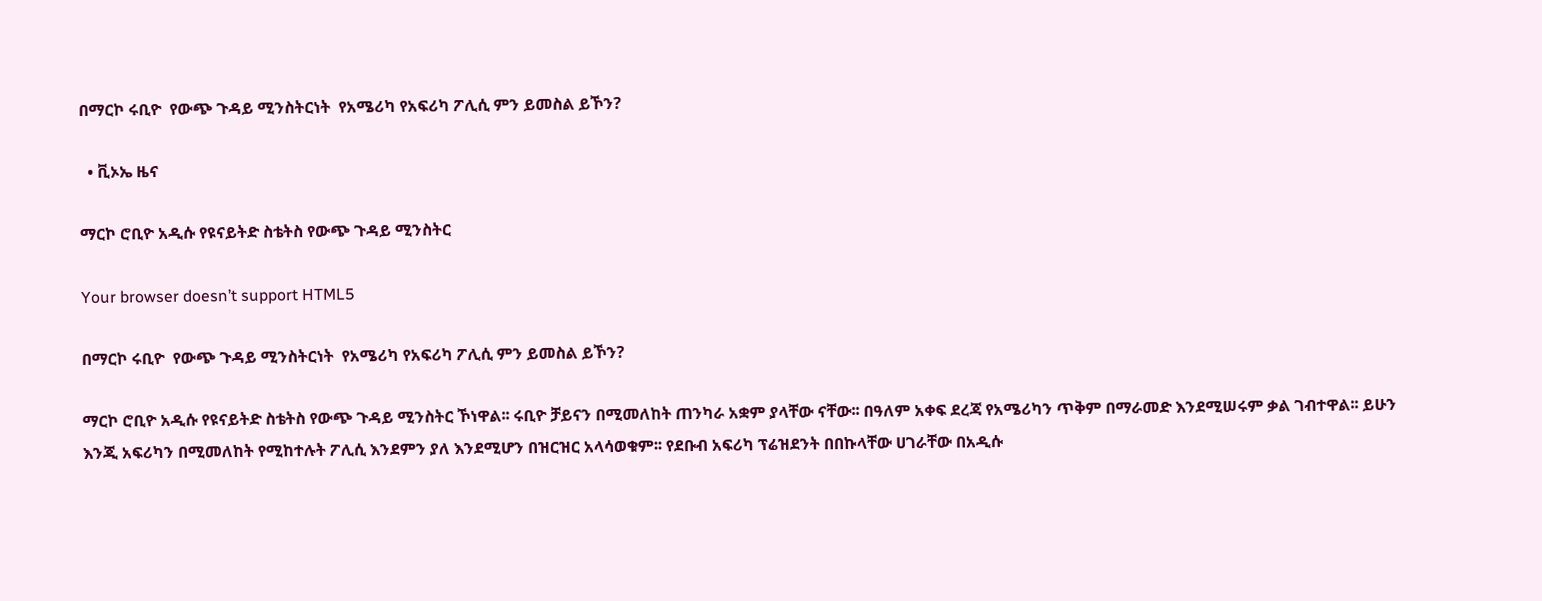በማርኮ ሩቢዮ  የውጭ ጉዳይ ሚንስትርነት  የአሜሪካ የአፍሪካ ፖሊሲ ምን ይመስል ይኾን?

  • ቪኦኤ ዜና

ማርኮ ሮቢዮ አዲሱ የዩናይትድ ስቴትስ የውጭ ጉዳይ ሚንስትር

Your browser doesn’t support HTML5

በማርኮ ሩቢዮ  የውጭ ጉዳይ ሚንስትርነት  የአሜሪካ የአፍሪካ ፖሊሲ ምን ይመስል ይኾን?

ማርኮ ሮቢዮ አዲሱ የዩናይትድ ስቴትስ የውጭ ጉዳይ ሚንስትር ኾነዋል፡፡ ሩቢዮ ቻይናን በሚመለከት ጠንካራ አቋም ያላቸው ናቸው፡፡ በዓለም አቀፍ ደረጃ የአሜሪካን ጥቅም በማራመድ እንደሚሠሩም ቃል ገብተዋል፡፡ ይሁን እንጂ አፍሪካን በሚመለከት የሚከተሉት ፖሊሲ እንደምን ያለ እንደሚሆን በዝርዝር አላሳወቁም፡፡ የደቡብ አፍሪካ ፕሬዝደንት በበኩላቸው ሀገራቸው በአዲሱ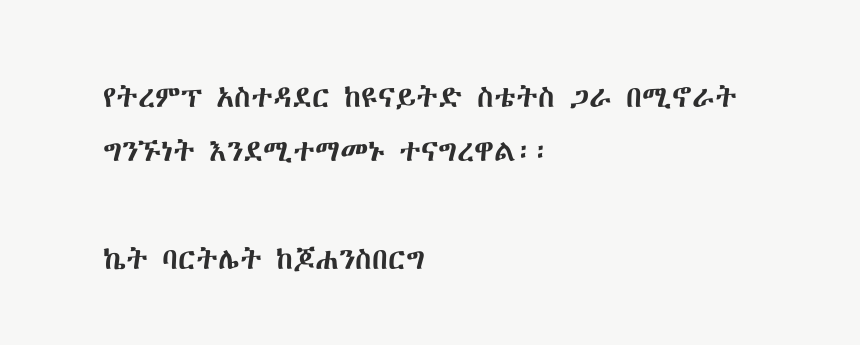የትረምፕ አስተዳደር ከዩናይትድ ስቴትስ ጋራ በሚኖራት ግንኙነት እንደሚተማመኑ ተናግረዋል፡፡

ኬት ባርትሌት ከጆሐንስበርግ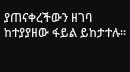ያጠናቀረችውን ዘገባ ከተያያዘው ፋይል ይከታተሉ።